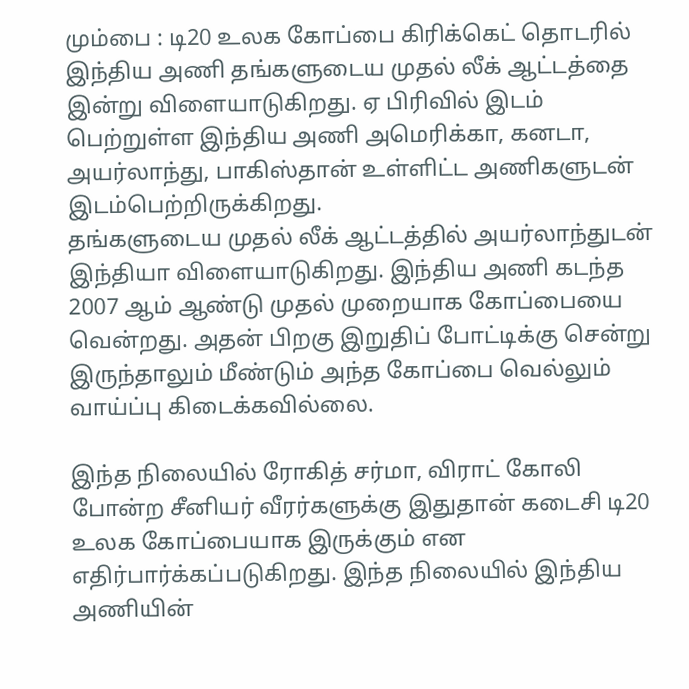மும்பை : டி20 உலக கோப்பை கிரிக்கெட் தொடரில் இந்திய அணி தங்களுடைய முதல் லீக் ஆட்டத்தை இன்று விளையாடுகிறது. ஏ பிரிவில் இடம் பெற்றுள்ள இந்திய அணி அமெரிக்கா, கனடா, அயர்லாந்து, பாகிஸ்தான் உள்ளிட்ட அணிகளுடன் இடம்பெற்றிருக்கிறது.
தங்களுடைய முதல் லீக் ஆட்டத்தில் அயர்லாந்துடன் இந்தியா விளையாடுகிறது. இந்திய அணி கடந்த 2007 ஆம் ஆண்டு முதல் முறையாக கோப்பையை வென்றது. அதன் பிறகு இறுதிப் போட்டிக்கு சென்று இருந்தாலும் மீண்டும் அந்த கோப்பை வெல்லும் வாய்ப்பு கிடைக்கவில்லை.

இந்த நிலையில் ரோகித் சர்மா, விராட் கோலி போன்ற சீனியர் வீரர்களுக்கு இதுதான் கடைசி டி20 உலக கோப்பையாக இருக்கும் என எதிர்பார்க்கப்படுகிறது. இந்த நிலையில் இந்திய அணியின்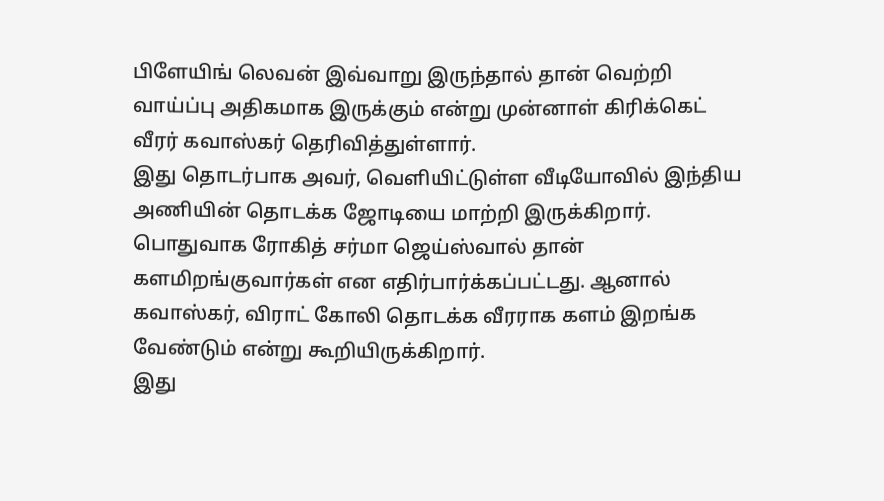பிளேயிங் லெவன் இவ்வாறு இருந்தால் தான் வெற்றி வாய்ப்பு அதிகமாக இருக்கும் என்று முன்னாள் கிரிக்கெட் வீரர் கவாஸ்கர் தெரிவித்துள்ளார்.
இது தொடர்பாக அவர், வெளியிட்டுள்ள வீடியோவில் இந்திய அணியின் தொடக்க ஜோடியை மாற்றி இருக்கிறார். பொதுவாக ரோகித் சர்மா ஜெய்ஸ்வால் தான் களமிறங்குவார்கள் என எதிர்பார்க்கப்பட்டது. ஆனால் கவாஸ்கர், விராட் கோலி தொடக்க வீரராக களம் இறங்க வேண்டும் என்று கூறியிருக்கிறார்.
இது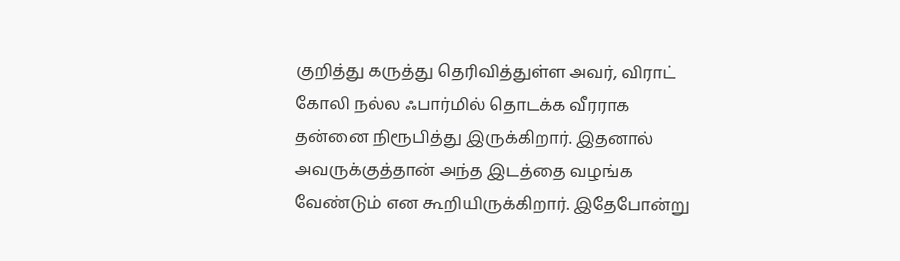குறித்து கருத்து தெரிவித்துள்ள அவர், விராட் கோலி நல்ல ஃபார்மில் தொடக்க வீரராக தன்னை நிரூபித்து இருக்கிறார். இதனால் அவருக்குத்தான் அந்த இடத்தை வழங்க வேண்டும் என கூறியிருக்கிறார். இதேபோன்று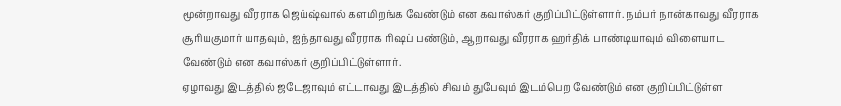மூன்றாவது வீரராக ஜெய்ஷ்வால் களமிறங்க வேண்டும் என கவாஸ்கர் குறிப்பிட்டுள்ளார். நம்பர் நான்காவது வீரராக சூரியகுமார் யாதவும், ஐந்தாவது வீரராக ரிஷப் பண்டும், ஆறாவது வீரராக ஹர்திக் பாண்டியாவும் விளையாட வேண்டும் என கவாஸ்கர் குறிப்பிட்டுள்ளார்.
ஏழாவது இடத்தில் ஜடேஜாவும் எட்டாவது இடத்தில் சிவம் துபேவும் இடம்பெற வேண்டும் என குறிப்பிட்டுள்ள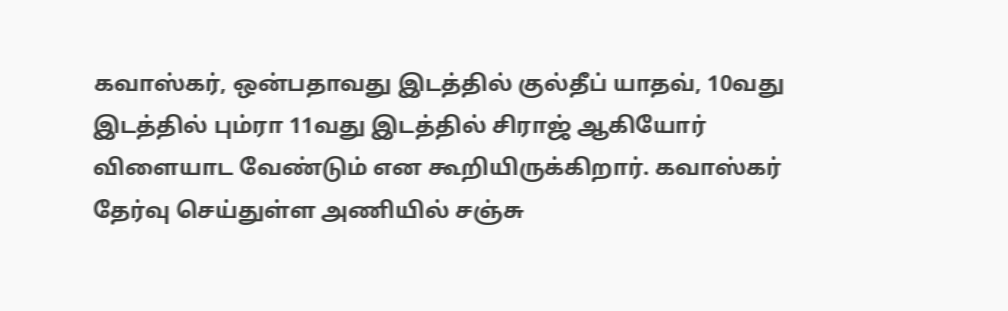கவாஸ்கர், ஒன்பதாவது இடத்தில் குல்தீப் யாதவ், 10வது இடத்தில் பும்ரா 11வது இடத்தில் சிராஜ் ஆகியோர் விளையாட வேண்டும் என கூறியிருக்கிறார். கவாஸ்கர் தேர்வு செய்துள்ள அணியில் சஞ்சு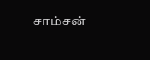சாம்சன்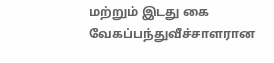மற்றும் இடது கை வேகப்பந்துவீச்சாளரான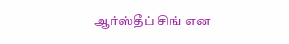ஆர்ஸ்தீப் சிங் என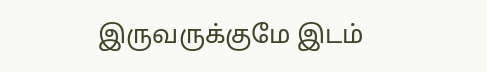இருவருக்குமே இடம்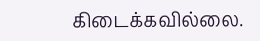கிடைக்கவில்லை.